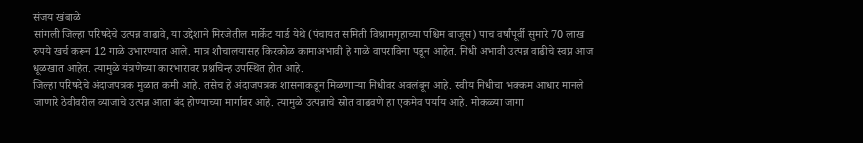संजय खंबाळे
सांगली जिल्हा परिषदेचे उत्पन्न वाढावे, या उद्देशाने मिरजेतील मार्केट यार्ड येथे (पंचायत समिती विश्रामगृहाच्या पश्चिम बाजूस) पाच वर्षांपूर्वी सुमारे 70 लाख रुपये खर्च करून 12 गाळे उभारण्यात आले. मात्र शौचालयासह किरकोळ कामाअभावी हे गाळे वापराविना पडून आहेत. निधी अभावी उत्पन्न वाढीचे स्वप्न आज धूळखात आहेत. त्यामुळे यंत्रणेच्या कारभारावर प्रश्नचिन्ह उपस्थित होत आहे.
जिल्हा परिषदेचे अंदाजपत्रक मुळात कमी आहे. तसेच हे अंदाजपत्रक शासनाकडून मिळणाऱ्या निधीवर अवलंबून आहे. स्वीय निधीचा भक्कम आधार मानले जाणारे ठेवीवरील व्याजाचे उत्पन्न आता बंद होण्याच्या मार्गावर आहे. त्यामुळे उत्पन्नाचे स्रोत वाढवणे हा एकमेव पर्याय आहे. मोकळ्या जागा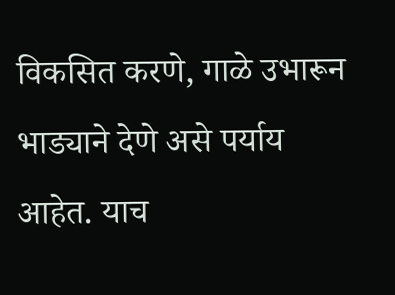विकसित करणे, गाळे उभारून भाड्याने देणे असे पर्याय आहेत. याच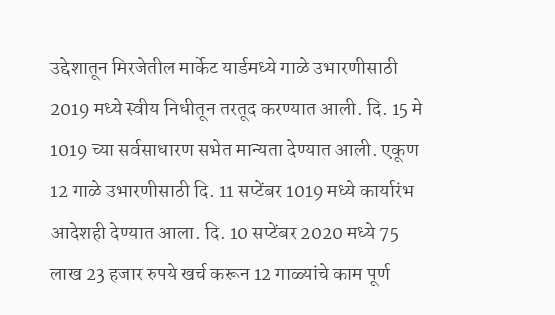उद्देशातून मिरजेतील मार्केट यार्डमध्ये गाळे उभारणीसाठी 2019 मध्ये स्वीय निधीतून तरतूद करण्यात आली. दि. 15 मे 1019 च्या सर्वसाधारण सभेत मान्यता देण्यात आली. एकूण 12 गाळे उभारणीसाठी दि. 11 सप्टेंबर 1019 मध्ये कार्यारंभ आदेशही देण्यात आला. दि. 10 सप्टेंबर 2020 मध्ये 75 लाख 23 हजार रुपये खर्च करून 12 गाळ्यांचे काम पूर्ण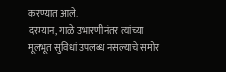करण्यात आले.
दरम्यान, गाळे उभारणीनंतर त्यांच्या मूलभूत सुविधां उपलब्ध नसल्याचे समोर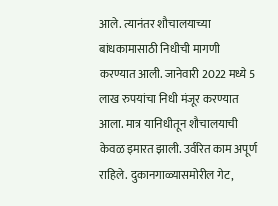आले. त्यानंतर शौचालयाच्या बांधकामासाठी निधीची मागणी करण्यात आली. जानेवारी 2022 मध्ये 5 लाख रुपयांचा निधी मंजूर करण्यात आला. मात्र यानिधीतून शौचालयाची केवळ इमारत झाली. उर्वरित काम अपूर्ण राहिले. दुकानगाळ्यासमोरील गेट,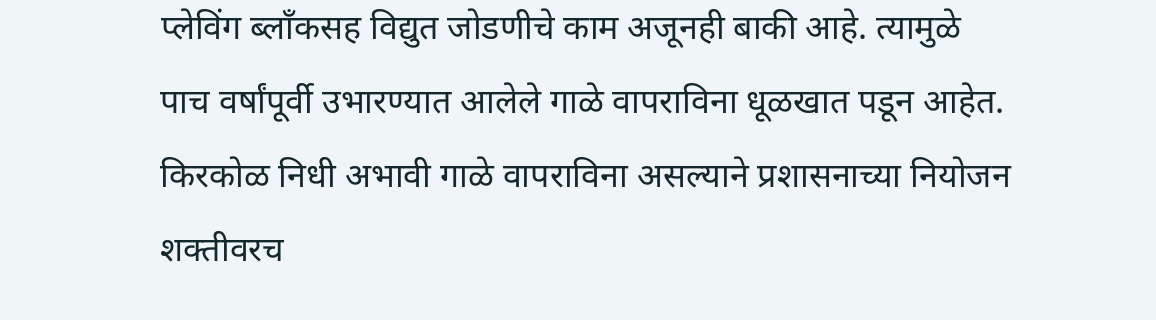प्लेविंग ब्लाँकसह विद्युत जोडणीचे काम अजूनही बाकी आहे. त्यामुळे पाच वर्षांपूर्वी उभारण्यात आलेले गाळे वापराविना धूळखात पडून आहेत. किरकोळ निधी अभावी गाळे वापराविना असल्याने प्रशासनाच्या नियोजन शक्तीवरच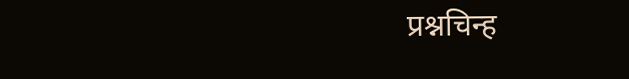प्रश्नचिन्ह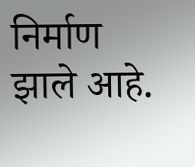निर्माण झाले आहे.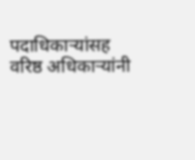पदाधिकाऱ्यांसह वरिष्ठ अधिकाऱ्यांनी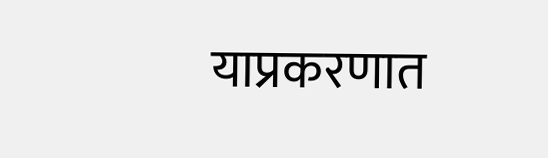याप्रकरणात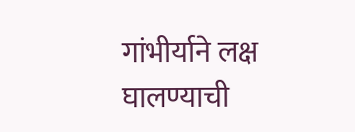गांभीर्याने लक्ष घालण्याची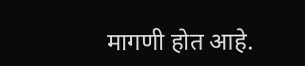मागणी होत आहे.